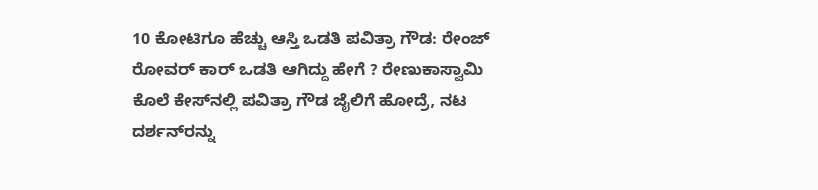10 ಕೋಟಿಗೂ ಹೆಚ್ಚು ಆಸ್ತಿ ಒಡತಿ ಪವಿತ್ರಾ ಗೌಡ: ರೇಂಜ್ ರೋವರ್ ಕಾರ್ ಒಡತಿ ಆಗಿದ್ದು ಹೇಗೆ ? ರೇಣುಕಾಸ್ವಾಮಿ ಕೊಲೆ ಕೇಸ್‌ನಲ್ಲಿ ಪವಿತ್ರಾ ಗೌಡ ಜೈಲಿಗೆ ಹೋದ್ರೆ, ನಟ ದರ್ಶನ್‌ರನ್ನು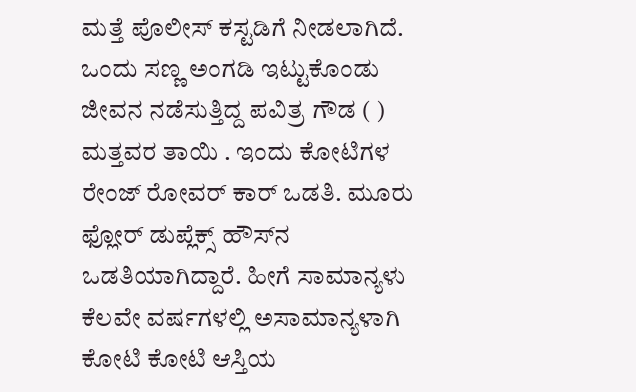ಮತ್ತೆ ಪೊಲೀಸ್‌ ಕಸ್ಟಡಿಗೆ ನೀಡಲಾಗಿದೆ. ಒಂದು ಸಣ್ಣ ಅಂಗಡಿ ಇಟ್ಟುಕೊಂಡು ಜೀವನ ನಡೆಸುತ್ತಿದ್ದ ಪವಿತ್ರ ಗೌಡ ( ) ಮತ್ತವರ ತಾಯಿ . ಇಂದು ಕೋಟಿಗಳ ರೇಂಜ್ ರೋವರ್ ಕಾರ್ ಒಡತಿ. ಮೂರು ಫ್ಲೋರ್ ಡುಪ್ಲೆಕ್ಸ್‌ ಹೌಸ್‌ನ ಒಡತಿಯಾಗಿದ್ದಾರೆ. ಹೀಗೆ ಸಾಮಾನ್ಯಳು ಕೆಲವೇ ವರ್ಷಗಳಲ್ಲಿ ಅಸಾಮಾನ್ಯಳಾಗಿ ಕೋಟಿ ಕೋಟಿ ಆಸ್ತಿಯ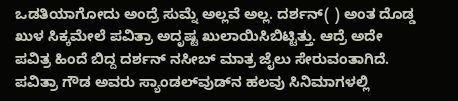ಒಡತಿಯಾಗೋದು ಅಂದ್ರೆ ಸುಮ್ನೆ ಅಲ್ಲವೆ ಅಲ್ಲ. ದರ್ಶನ್( ) ಅಂತ ದೊಡ್ಡ ಖುಳ ಸಿಕ್ಕಮೇಲೆ ಪವಿತ್ರಾ ಅದೃಷ್ಟ ಖುಲಾಯಿಸಿಬಿಟ್ಟಿತ್ತು. ಆದ್ರೆ ಅದೇ ಪವಿತ್ರ ಹಿಂದೆ ಬಿದ್ದ ದರ್ಶನ್ ನಸೀಬ್ ಮಾತ್ರ ಜೈಲು ಸೇರುವಂತಾಗಿದೆ. ಪವಿತ್ರಾ ಗೌಡ ಅವರು ಸ್ಯಾಂಡಲ್‌ವುಡ್‌ನ ಹಲವು ಸಿನಿಮಾಗಳಲ್ಲಿ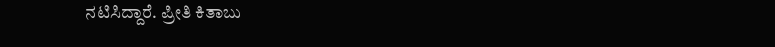ನಟಿಸಿದ್ದಾರೆ. ಪ್ರೀತಿ ಕಿತಾಬು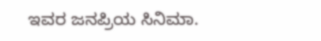ಇವರ ಜನಪ್ರಿಯ ಸಿನಿಮಾ.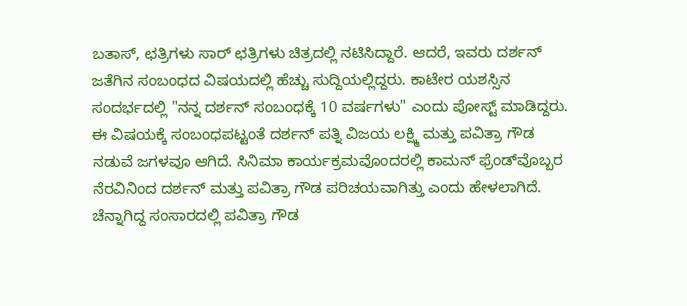ಬತಾಸ್‌, ಛತ್ರಿಗಳು ಸಾರ್‌ ಛತ್ರಿಗಳು ಚಿತ್ರದಲ್ಲಿ ನಟಿಸಿದ್ದಾರೆ. ಆದರೆ, ಇವರು ದರ್ಶನ್‌ ಜತೆಗಿನ ಸಂಬಂಧದ ವಿಷಯದಲ್ಲಿ ಹೆಚ್ಚು ಸುದ್ದಿಯಲ್ಲಿದ್ದರು. ಕಾಟೇರ ಯಶಸ್ಸಿನ ಸಂದರ್ಭದಲ್ಲಿ "ನನ್ನ ದರ್ಶನ್‌ ಸಂಬಂಧಕ್ಕೆ 10 ವರ್ಷಗಳು" ಎಂದು ಪೋಸ್ಟ್‌ ಮಾಡಿದ್ದರು. ಈ ವಿಷಯಕ್ಕೆ ಸಂಬಂಧಪಟ್ಟಂತೆ ದರ್ಶನ್‌ ಪತ್ನಿ ವಿಜಯ ಲಕ್ಷ್ಮಿ ಮತ್ತು ಪವಿತ್ರಾ ಗೌಡ ನಡುವೆ ಜಗಳವೂ ಆಗಿದೆ. ಸಿನಿಮಾ ಕಾರ್ಯಕ್ರಮವೊಂದರಲ್ಲಿ ಕಾಮನ್‌ ಫ್ರೆಂಡ್‌ವೊಬ್ಬರ ನೆರವಿನಿಂದ ದರ್ಶನ್‌ ಮತ್ತು ಪವಿತ್ರಾ ಗೌಡ ಪರಿಚಯವಾಗಿತ್ತು ಎಂದು ಹೇಳಲಾಗಿದೆ. ಚೆನ್ನಾಗಿದ್ದ ಸಂಸಾರದಲ್ಲಿ ಪವಿತ್ರಾ ಗೌಡ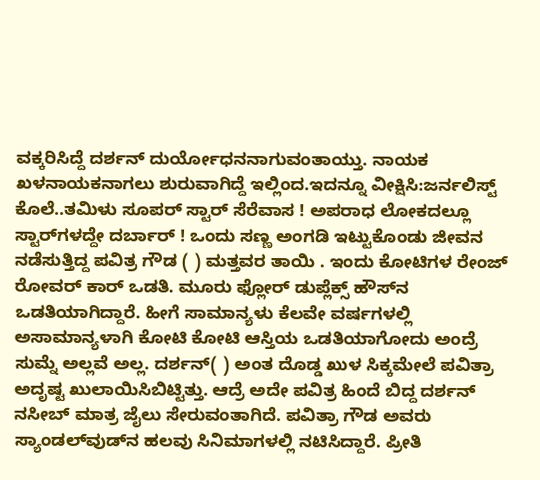ವಕ್ಕರಿಸಿದ್ದೆ ದರ್ಶನ್ ದುರ್ಯೋಧನನಾಗುವಂತಾಯ್ತು. ನಾಯಕ ಖಳನಾಯಕನಾಗಲು ಶುರುವಾಗಿದ್ದೆ ಇಲ್ಲಿಂದ.ಇದನ್ನೂ ವೀಕ್ಷಿಸಿ:ಜರ್ನಲಿಸ್ಟ್ ಕೊಲೆ..ತಮಿಳು ಸೂಪರ್ ಸ್ಟಾರ್ ಸೆರೆವಾಸ ! ಅಪರಾಧ ಲೋಕದಲ್ಲೂ ಸ್ಟಾರ್‌ಗಳದ್ದೇ ದರ್ಬಾರ್ ! ಒಂದು ಸಣ್ಣ ಅಂಗಡಿ ಇಟ್ಟುಕೊಂಡು ಜೀವನ ನಡೆಸುತ್ತಿದ್ದ ಪವಿತ್ರ ಗೌಡ ( ) ಮತ್ತವರ ತಾಯಿ . ಇಂದು ಕೋಟಿಗಳ ರೇಂಜ್ ರೋವರ್ ಕಾರ್ ಒಡತಿ. ಮೂರು ಫ್ಲೋರ್ ಡುಪ್ಲೆಕ್ಸ್‌ ಹೌಸ್‌ನ ಒಡತಿಯಾಗಿದ್ದಾರೆ. ಹೀಗೆ ಸಾಮಾನ್ಯಳು ಕೆಲವೇ ವರ್ಷಗಳಲ್ಲಿ ಅಸಾಮಾನ್ಯಳಾಗಿ ಕೋಟಿ ಕೋಟಿ ಆಸ್ತಿಯ ಒಡತಿಯಾಗೋದು ಅಂದ್ರೆ ಸುಮ್ನೆ ಅಲ್ಲವೆ ಅಲ್ಲ. ದರ್ಶನ್( ) ಅಂತ ದೊಡ್ಡ ಖುಳ ಸಿಕ್ಕಮೇಲೆ ಪವಿತ್ರಾ ಅದೃಷ್ಟ ಖುಲಾಯಿಸಿಬಿಟ್ಟಿತ್ತು. ಆದ್ರೆ ಅದೇ ಪವಿತ್ರ ಹಿಂದೆ ಬಿದ್ದ ದರ್ಶನ್ ನಸೀಬ್ ಮಾತ್ರ ಜೈಲು ಸೇರುವಂತಾಗಿದೆ. ಪವಿತ್ರಾ ಗೌಡ ಅವರು ಸ್ಯಾಂಡಲ್‌ವುಡ್‌ನ ಹಲವು ಸಿನಿಮಾಗಳಲ್ಲಿ ನಟಿಸಿದ್ದಾರೆ. ಪ್ರೀತಿ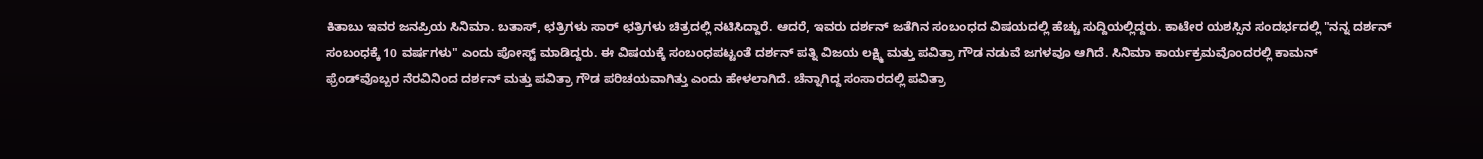ಕಿತಾಬು ಇವರ ಜನಪ್ರಿಯ ಸಿನಿಮಾ. ಬತಾಸ್‌, ಛತ್ರಿಗಳು ಸಾರ್‌ ಛತ್ರಿಗಳು ಚಿತ್ರದಲ್ಲಿ ನಟಿಸಿದ್ದಾರೆ. ಆದರೆ, ಇವರು ದರ್ಶನ್‌ ಜತೆಗಿನ ಸಂಬಂಧದ ವಿಷಯದಲ್ಲಿ ಹೆಚ್ಚು ಸುದ್ದಿಯಲ್ಲಿದ್ದರು. ಕಾಟೇರ ಯಶಸ್ಸಿನ ಸಂದರ್ಭದಲ್ಲಿ "ನನ್ನ ದರ್ಶನ್‌ ಸಂಬಂಧಕ್ಕೆ 10 ವರ್ಷಗಳು" ಎಂದು ಪೋಸ್ಟ್‌ ಮಾಡಿದ್ದರು. ಈ ವಿಷಯಕ್ಕೆ ಸಂಬಂಧಪಟ್ಟಂತೆ ದರ್ಶನ್‌ ಪತ್ನಿ ವಿಜಯ ಲಕ್ಷ್ಮಿ ಮತ್ತು ಪವಿತ್ರಾ ಗೌಡ ನಡುವೆ ಜಗಳವೂ ಆಗಿದೆ. ಸಿನಿಮಾ ಕಾರ್ಯಕ್ರಮವೊಂದರಲ್ಲಿ ಕಾಮನ್‌ ಫ್ರೆಂಡ್‌ವೊಬ್ಬರ ನೆರವಿನಿಂದ ದರ್ಶನ್‌ ಮತ್ತು ಪವಿತ್ರಾ ಗೌಡ ಪರಿಚಯವಾಗಿತ್ತು ಎಂದು ಹೇಳಲಾಗಿದೆ. ಚೆನ್ನಾಗಿದ್ದ ಸಂಸಾರದಲ್ಲಿ ಪವಿತ್ರಾ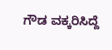ಗೌಡ ವಕ್ಕರಿಸಿದ್ದೆ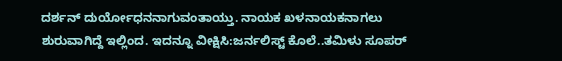ದರ್ಶನ್ ದುರ್ಯೋಧನನಾಗುವಂತಾಯ್ತು. ನಾಯಕ ಖಳನಾಯಕನಾಗಲು ಶುರುವಾಗಿದ್ದೆ ಇಲ್ಲಿಂದ. ಇದನ್ನೂ ವೀಕ್ಷಿಸಿ:ಜರ್ನಲಿಸ್ಟ್ ಕೊಲೆ..ತಮಿಳು ಸೂಪರ್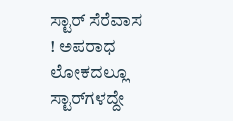ಸ್ಟಾರ್ ಸೆರೆವಾಸ ! ಅಪರಾಧ ಲೋಕದಲ್ಲೂ ಸ್ಟಾರ್‌ಗಳದ್ದೇ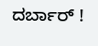ದರ್ಬಾರ್ !